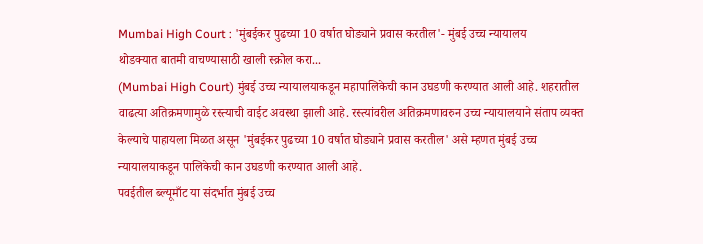Mumbai High Court : 'मुंबईकर पुढच्या 10 वर्षात घोड्याने प्रवास करतील'- मुंबई उच्च न्यायालय
थोडक्यात बातमी वाचण्यासाठी खाली स्क्रोल करा...
(Mumbai High Court) मुंबई उच्च न्यायालयाकडून महापालिकेची कान उघडणी करण्यात आली आहे. शहरातील वाढत्या अतिक्रमणामुळे रस्त्याची वाईट अवस्था झाली आहे. रस्त्यांवरील अतिक्रमणावरुन उच्च न्यायालयाने संताप व्यक्त केल्याचे पाहायला मिळत असून 'मुंबईकर पुढच्या 10 वर्षात घोड्याने प्रवास करतील' असे म्हणत मुंबई उच्च न्यायालयाकडून पालिकेची कान उघडणी करण्यात आली आहे.
पवईतील ब्ल्यूमाँट या संदर्भात मुंबई उच्च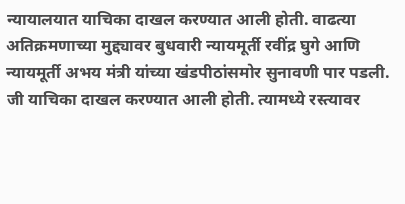न्यायालयात याचिका दाखल करण्यात आली होती. वाढत्या अतिक्रमणाच्या मुद्द्यावर बुधवारी न्यायमूर्ती रवींद्र घुगे आणि न्यायमूर्ती अभय मंत्री यांच्या खंडपीठांसमोर सुनावणी पार पडली.
जी याचिका दाखल करण्यात आली होती. त्यामध्ये रस्त्यावर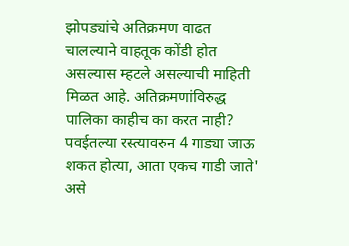झोपड्यांचे अतिक्रमण वाढत चालल्याने वाहतूक कोंडी होत असल्यास म्हटले असल्याची माहिती मिळत आहे. अतिक्रमणांविरुद्ध पालिका काहीच का करत नाही? पवईतल्या रस्त्यावरुन 4 गाड्या जाऊ शकत होत्या, आता एकच गाडी जाते' असे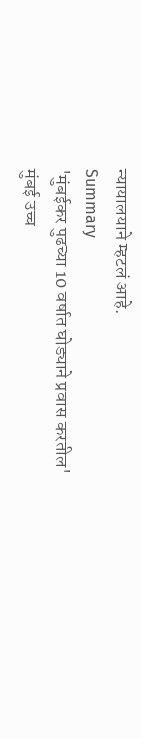न्यायालयाने म्हटलं आहे.
Summary
'मुंबईकर पुढच्या 10 वर्षात घोड्याने प्रवास करतील'
मुंबई उच्च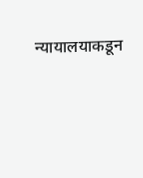न्यायालयाकडून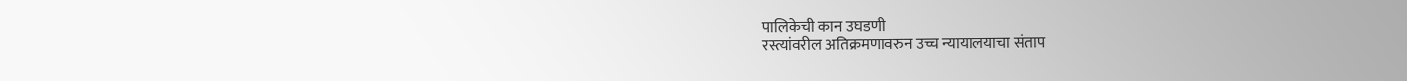पालिकेची कान उघडणी
रस्त्यांवरील अतिक्रमणावरुन उच्च न्यायालयाचा संताप